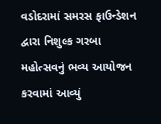વડોદરામાં સમરસ ફાઉન્ડેશન દ્વારા નિશુલ્ક ગરબા મહોત્સવનું ભવ્ય આયોજન કરવામાં આવ્યું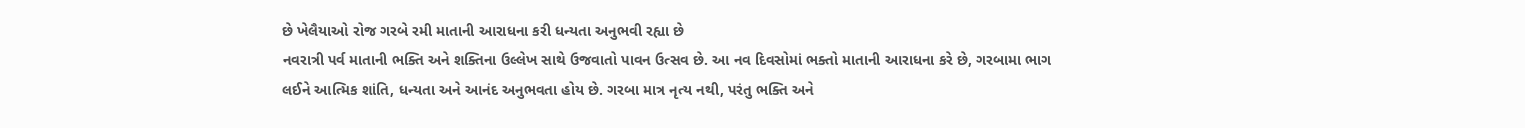છે ખેલૈયાઓ રોજ ગરબે રમી માતાની આરાધના કરી ધન્યતા અનુભવી રહ્યા છે
નવરાત્રી પર્વ માતાની ભક્તિ અને શક્તિના ઉલ્લેખ સાથે ઉજવાતો પાવન ઉત્સવ છે. આ નવ દિવસોમાં ભક્તો માતાની આરાધના કરે છે, ગરબામા ભાગ લઈને આત્મિક શાંતિ, ધન્યતા અને આનંદ અનુભવતા હોય છે. ગરબા માત્ર નૃત્ય નથી, પરંતુ ભક્તિ અને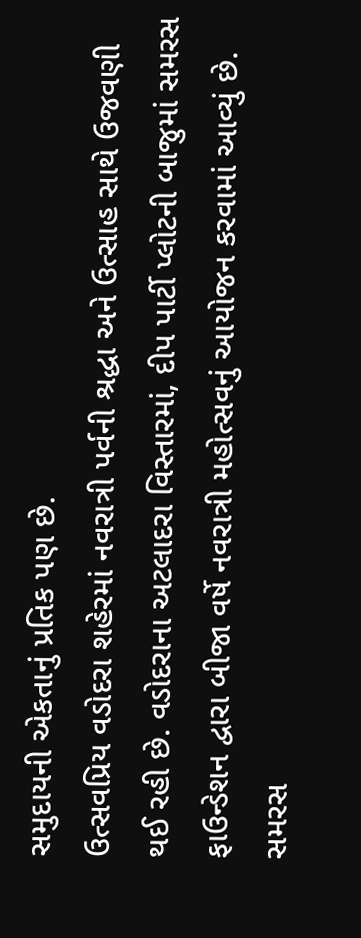સમુદાયની એકતાનું પ્રતિક પણ છે.
ઉત્સવપ્રિય વડોદરા શહેરમાં નવરાત્રી પર્વની શ્રદ્ધા અને ઉત્સાહ સાથે ઉજવણી થઈ રહી છે. વડોદરાના અટલાદરા વિસ્તારમાં, દીપ પાર્ટી પ્લોટની બાજુમાં સમરસ ફાઉન્ડેશન દ્વારા બીજા વર્ષે નવરાત્રી મહોત્સવનું આયોજન કરવામાં આવ્યું છે. સમરસ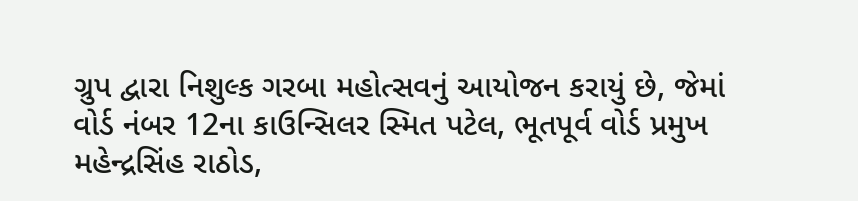ગ્રુપ દ્વારા નિશુલ્ક ગરબા મહોત્સવનું આયોજન કરાયું છે, જેમાં વોર્ડ નંબર 12ના કાઉન્સિલર સ્મિત પટેલ, ભૂતપૂર્વ વોર્ડ પ્રમુખ મહેન્દ્રસિંહ રાઠોડ,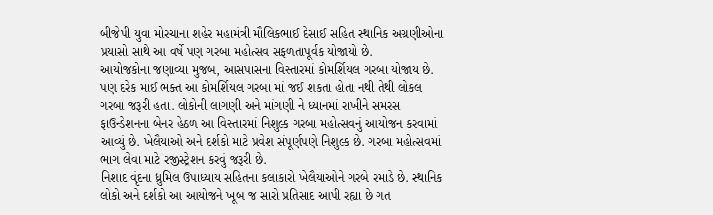બીજેપી યુવા મોરચાના શહેર મહામંત્રી મૌલિકભાઈ દેસાઈ સહિત સ્થાનિક અગ્રણીઓના પ્રયાસો સાથે આ વર્ષે પણ ગરબા મહોત્સવ સફળતાપૂર્વક યોજાયો છે.
આયોજકોના જણાવ્યા મુજબ, આસપાસના વિસ્તારમાં કોમર્શિયલ ગરબા યોજાય છે. પણ દરેક માઈ ભક્ત આ કોમર્શિયલ ગરબા માં જઈ શકતા હોતા નથી તેથી લોકલ ગરબા જરૂરી હતા. લોકોની લાગણી અને માંગણી ને ધ્યાનમાં રાખીને સમરસ ફાઉન્ડેશનના બેનર હેઠળ આ વિસ્તારમાં નિશુલ્ક ગરબા મહોત્સવનું આયોજન કરવામાં આવ્યું છે. ખેલૈયાઓ અને દર્શકો માટે પ્રવેશ સંપૂર્ણપણે નિશુલ્ક છે. ગરબા મહોત્સવમાં ભાગ લેવા માટે રજીસ્ટ્રેશન કરવું જરૂરી છે.
નિશાદ વૃંદના ધ્રુમિલ ઉપાધ્યાય સહિતના કલાકારો ખેલૈયાઓને ગરબે રમાડે છે. સ્થાનિક લોકો અને દર્શકો આ આયોજને ખૂબ જ સારો પ્રતિસાદ આપી રહ્યા છે ગત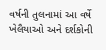વર્ષની તુલનામાં આ વર્ષે ખેલૈયાઓ અને દર્શકોની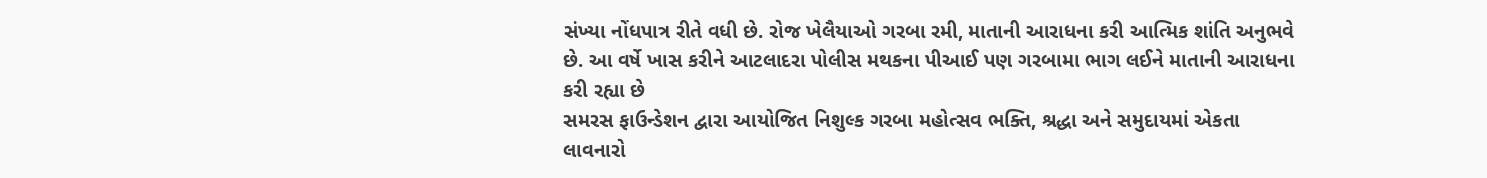સંખ્યા નોંધપાત્ર રીતે વધી છે. રોજ ખેલૈયાઓ ગરબા રમી, માતાની આરાધના કરી આત્મિક શાંતિ અનુભવે છે. આ વર્ષે ખાસ કરીને આટલાદરા પોલીસ મથકના પીઆઈ પણ ગરબામા ભાગ લઈને માતાની આરાધના કરી રહ્યા છે
સમરસ ફાઉન્ડેશન દ્વારા આયોજિત નિશુલ્ક ગરબા મહોત્સવ ભક્તિ, શ્રદ્ધા અને સમુદાયમાં એકતા
લાવનારો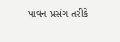પાવન પ્રસંગ તરીકે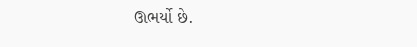ઊભર્યો છે.